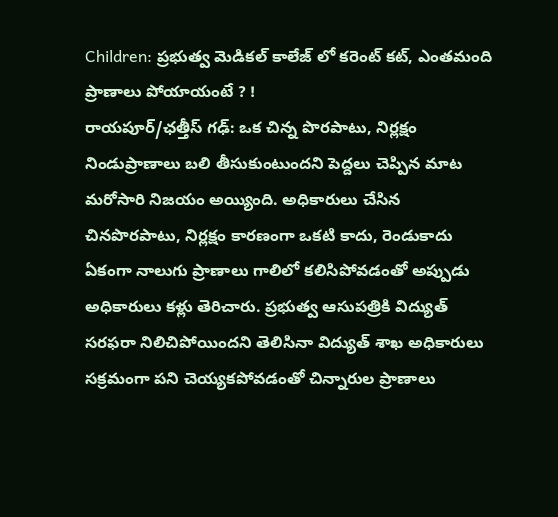Children: ప్రభుత్వ మెడికల్ కాలేజ్ లో కరెంట్ కట్, ఎంతమంది ప్రాణాలు పోయాయంటే ? !
రాయపూర్/ఛత్తీస్ గఢ్: ఒక చిన్న పొరపాటు, నిర్లక్షం నిండుప్రాణాలు బలి తీసుకుంటుందని పెద్దలు చెప్పిన మాట మరోసారి నిజయం అయ్యింది. అధికారులు చేసిన చినపొరపాటు, నిర్లక్షం కారణంగా ఒకటి కాదు, రెండుకాదు ఏకంగా నాలుగు ప్రాణాలు గాలిలో కలిసిపోవడంతో అప్పుడు అధికారులు కళ్లు తెరిచారు. ప్రభుత్వ ఆసుపత్రికి విద్యుత్ సరఫరా నిలిచిపోయిందని తెలిసినా విద్యుత్ శాఖ అధికారులు సక్రమంగా పని చెయ్యకపోవడంతో చిన్నారుల ప్రాణాలు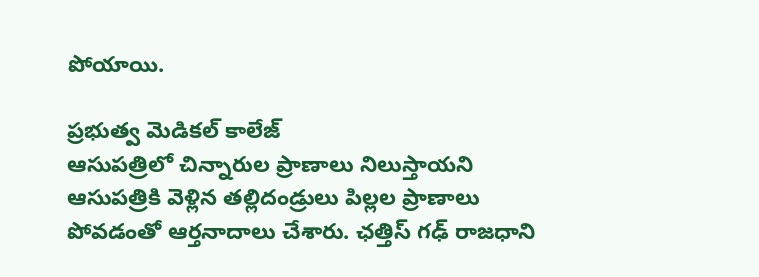పోయాయి.

ప్రభుత్వ మెడికల్ కాలేజ్
ఆసుపత్రిలో చిన్నారుల ప్రాణాలు నిలుస్తాయని ఆసుపత్రికి వెళ్లిన తల్లిదండ్రులు పిల్లల ప్రాణాలు పోవడంతో ఆర్తనాదాలు చేశారు. ఛత్తిస్ గఢ్ రాజధాని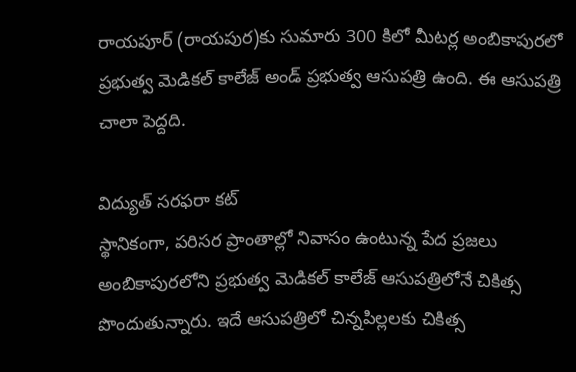రాయపూర్ (రాయపుర)కు సుమారు 300 కిలో మీటర్ల అంబికాపురలో ప్రభుత్వ మెడికల్ కాలేజ్ అండ్ ప్రభుత్వ ఆసుపత్రి ఉంది. ఈ ఆసుపత్రి చాలా పెద్దది.

విద్యుత్ సరఫరా కట్
స్థానికంగా, పరిసర ప్రాంతాల్లో నివాసం ఉంటున్న పేద ప్రజలు అంబికాపురలోని ప్రభుత్వ మెడికల్ కాలేజ్ ఆసుపత్రిలోనే చికిత్స పొందుతున్నారు. ఇదే ఆసుపత్రిలో చిన్నపిల్లలకు చికిత్స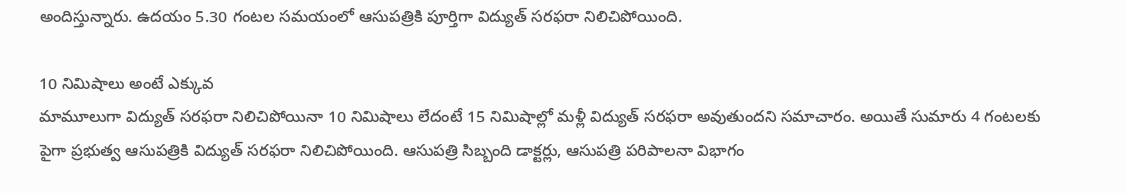అందిస్తున్నారు. ఉదయం 5.30 గంటల సమయంలో ఆసుపత్రికి పూర్తిగా విద్యుత్ సరఫరా నిలిచిపోయింది.

10 నిమిషాలు అంటే ఎక్కువ
మామూలుగా విద్యుత్ సరఫరా నిలిచిపోయినా 10 నిమిషాలు లేదంటే 15 నిమిషాల్లో మళ్లీ విద్యుత్ సరఫరా అవుతుందని సమాచారం. అయితే సుమారు 4 గంటలకు పైగా ప్రభుత్వ ఆసుపత్రికి విద్యుత్ సరఫరా నిలిచిపోయింది. ఆసుపత్రి సిబ్బంది డాక్టర్లు, ఆసుపత్రి పరిపాలనా విభాగం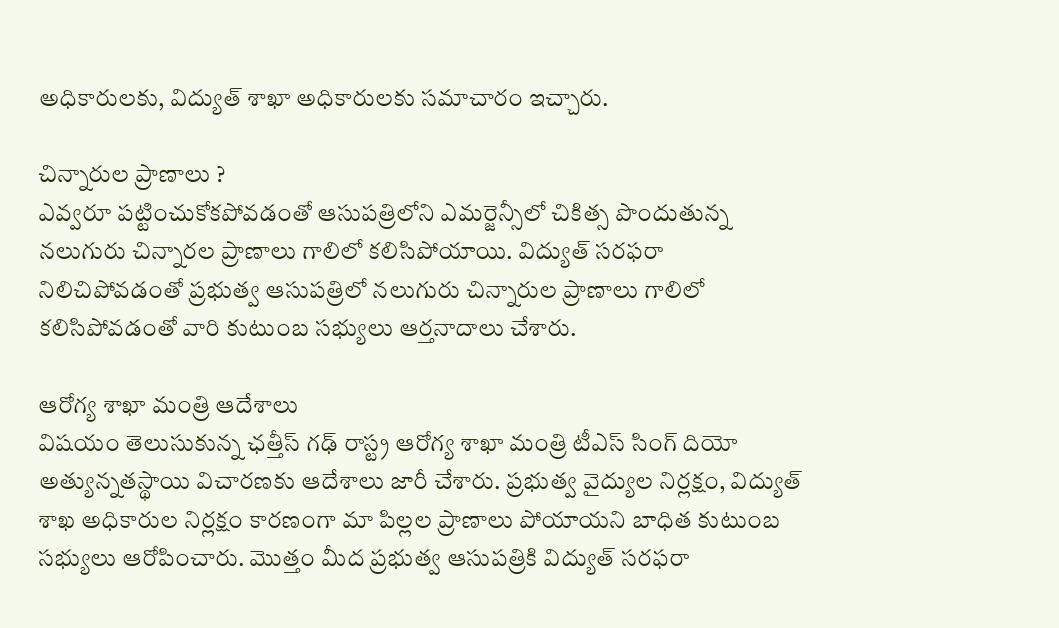అధికారులకు, విద్యుత్ శాఖా అధికారులకు సమాచారం ఇచ్చారు.

చిన్నారుల ప్రాణాలు ?
ఎవ్వరూ పట్టించుకోకపోవడంతో ఆసుపత్రిలోని ఎమర్జెన్సీలో చికిత్స పొందుతున్న నలుగురు చిన్నారల ప్రాణాలు గాలిలో కలిసిపోయాయి. విద్యుత్ సరఫరా నిలిచిపోవడంతో ప్రభుత్వ ఆసుపత్రిలో నలుగురు చిన్నారుల ప్రాణాలు గాలిలో కలిసిపోవడంతో వారి కుటుంబ సభ్యులు ఆర్తనాదాలు చేశారు.

ఆరోగ్య శాఖా మంత్రి ఆదేశాలు
విషయం తెలుసుకున్న ఛత్తీస్ గఢ్ రాస్ట్ర ఆరోగ్య శాఖా మంత్రి టీఎస్ సింగ్ దియో అత్యున్నతస్థాయి విచారణకు ఆదేశాలు జారీ చేశారు. ప్రభుత్వ వైద్యుల నిర్లక్షం, విద్యుత్ శాఖ అధికారుల నిర్లక్షం కారణంగా మా పిల్లల ప్రాణాలు పోయాయని బాధిత కుటుంబ సభ్యులు ఆరోపించారు. మొత్తం మీద ప్రభుత్వ ఆసుపత్రికి విద్యుత్ సరఫరా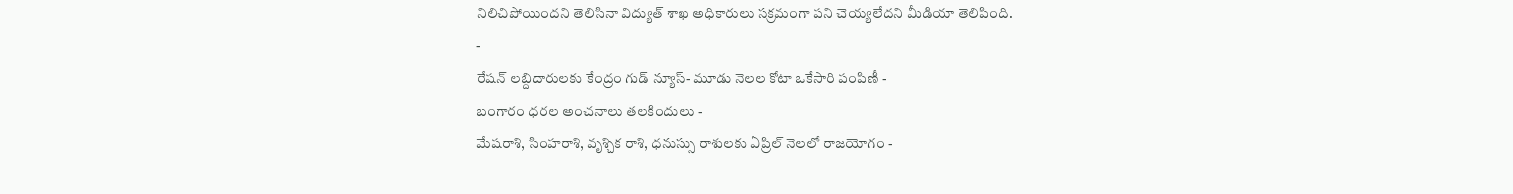నిలిచిపోయిందని తెలిసినా విద్యుత్ శాఖ అధికారులు సక్రమంగా పని చెయ్యలేదని మీడియా తెలిపింది.
-
రేషన్ లబ్దిదారులకు కేంద్రం గుడ్ న్యూస్- మూడు నెలల కోటా ఒకేసారి పంపిణీ -
బంగారం ధరల అంచనాలు తలకిందులు -
మేషరాశి, సింహరాశి, వృశ్చిక రాశి, ధనుస్సు రాశులకు ఏప్రిల్ నెలలో రాజయోగం -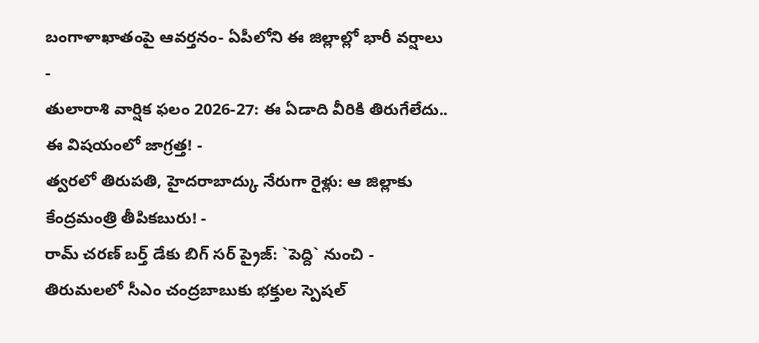బంగాళాఖాతంపై ఆవర్తనం- ఏపీలోని ఈ జిల్లాల్లో భారీ వర్షాలు -
తులారాశి వార్షిక ఫలం 2026-27: ఈ ఏడాది వీరికి తిరుగేలేదు.. ఈ విషయంలో జాగ్రత్త! -
త్వరలో తిరుపతి, హైదరాబాద్కు నేరుగా రైళ్లు: ఆ జిల్లాకు కేంద్రమంత్రి తీపికబురు! -
రామ్ చరణ్ బర్త్ డేకు బిగ్ సర్ ప్రైజ్: `పెద్ది` నుంచి -
తిరుమలలో సీఎం చంద్రబాబుకు భక్తుల స్పెషల్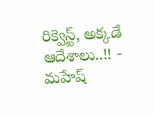రిక్వెస్ట్, అక్కడే ఆదేశాలు..!! -
మహేష్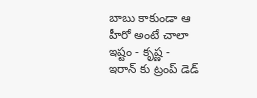బాబు కాకుండా ఆ హీరో అంటే చాలా ఇష్టం - కృష్ణ -
ఇరాన్ కు ట్రంప్ డెడ్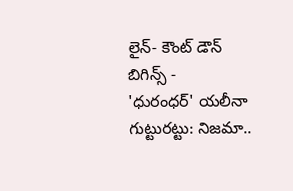లైన్- కౌంట్ డౌన్ బిగిన్స్ -
'ధురంధర్' యలీనా గుట్టురట్టు: నిజమా..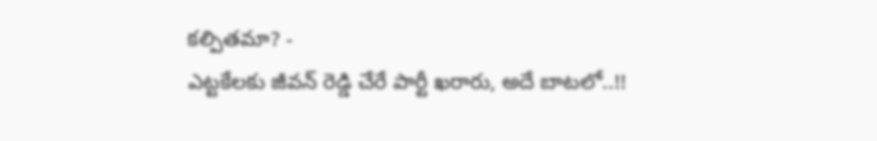కల్పితమా? -
ఎట్టకేలకు జీవన్ రెడ్డి చేరే పార్టీ ఖరారు, అదే బాటలో..!!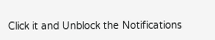Click it and Unblock the Notifications